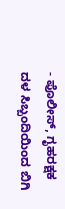- ಪೊಲೀಸ್, ಗೃಹರಕ್ಷಕ ದಳ ಸಿಬ್ಬಂದಿಯಿಂದ ಬಿಗಿ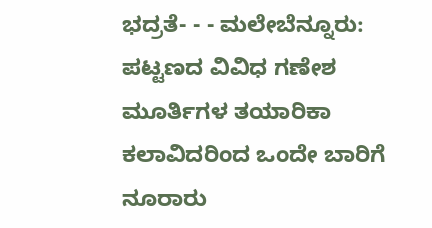ಭದ್ರತೆ- - - ಮಲೇಬೆನ್ನೂರು: ಪಟ್ಟಣದ ವಿವಿಧ ಗಣೇಶ ಮೂರ್ತಿಗಳ ತಯಾರಿಕಾ ಕಲಾವಿದರಿಂದ ಒಂದೇ ಬಾರಿಗೆ ನೂರಾರು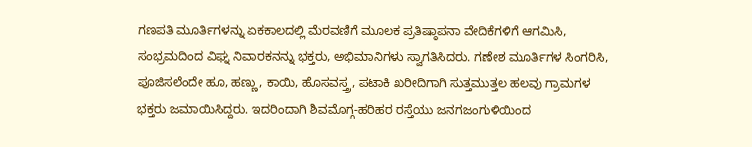ಗಣಪತಿ ಮೂರ್ತಿಗಳನ್ನು ಏಕಕಾಲದಲ್ಲಿ ಮೆರವಣಿಗೆ ಮೂಲಕ ಪ್ರತಿಷ್ಠಾಪನಾ ವೇದಿಕೆಗಳಿಗೆ ಆಗಮಿಸಿ, ಸಂಭ್ರಮದಿಂದ ವಿಘ್ನ ನಿವಾರಕನನ್ನು ಭಕ್ತರು, ಅಭಿಮಾನಿಗಳು ಸ್ವಾಗತಿಸಿದರು. ಗಣೇಶ ಮೂರ್ತಿಗಳ ಸಿಂಗರಿಸಿ, ಪೂಜಿಸಲೆಂದೇ ಹೂ, ಹಣ್ಣು, ಕಾಯಿ, ಹೊಸವಸ್ತ್ರ, ಪಟಾಕಿ ಖರೀದಿಗಾಗಿ ಸುತ್ತಮುತ್ತಲ ಹಲವು ಗ್ರಾಮಗಳ ಭಕ್ತರು ಜಮಾಯಿಸಿದ್ದರು. ಇದರಿಂದಾಗಿ ಶಿವಮೊಗ್ಗ-ಹರಿಹರ ರಸ್ತೆಯು ಜನಗಜಂಗುಳಿಯಿಂದ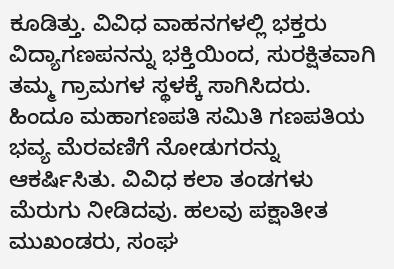ಕೂಡಿತ್ತು. ವಿವಿಧ ವಾಹನಗಳಲ್ಲಿ ಭಕ್ತರು ವಿದ್ಯಾಗಣಪನನ್ನು ಭಕ್ತಿಯಿಂದ, ಸುರಕ್ಷಿತವಾಗಿ ತಮ್ಮ ಗ್ರಾಮಗಳ ಸ್ಥಳಕ್ಕೆ ಸಾಗಿಸಿದರು.
ಹಿಂದೂ ಮಹಾಗಣಪತಿ ಸಮಿತಿ ಗಣಪತಿಯ ಭವ್ಯ ಮೆರವಣಿಗೆ ನೋಡುಗರನ್ನು ಆಕರ್ಷಿಸಿತು. ವಿವಿಧ ಕಲಾ ತಂಡಗಳು ಮೆರುಗು ನೀಡಿದವು. ಹಲವು ಪಕ್ಷಾತೀತ ಮುಖಂಡರು, ಸಂಘ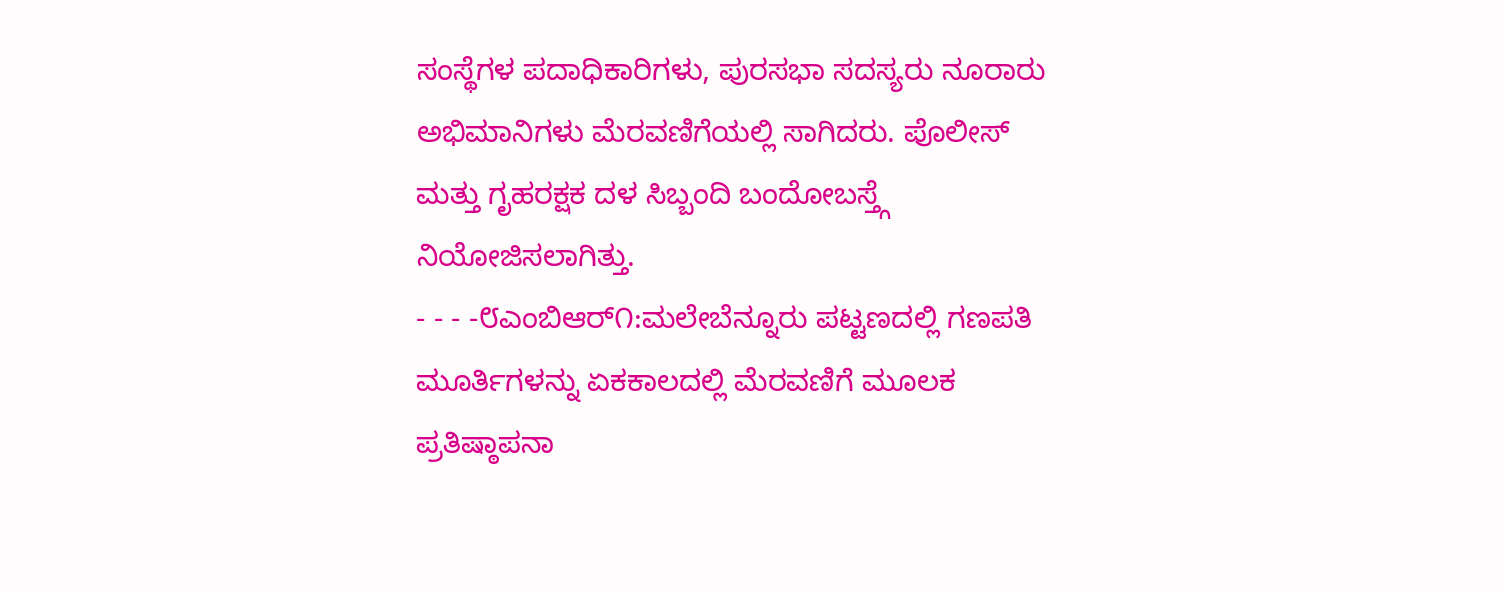ಸಂಸ್ಥೆಗಳ ಪದಾಧಿಕಾರಿಗಳು, ಪುರಸಭಾ ಸದಸ್ಯರು ನೂರಾರು ಅಭಿಮಾನಿಗಳು ಮೆರವಣಿಗೆಯಲ್ಲಿ ಸಾಗಿದರು. ಪೊಲೀಸ್ ಮತ್ತು ಗೃಹರಕ್ಷಕ ದಳ ಸಿಬ್ಬಂದಿ ಬಂದೋಬಸ್ತ್ಗೆ ನಿಯೋಜಿಸಲಾಗಿತ್ತು.
- - - -೮ಎಂಬಿಆರ್೧:ಮಲೇಬೆನ್ನೂರು ಪಟ್ಟಣದಲ್ಲಿ ಗಣಪತಿ ಮೂರ್ತಿಗಳನ್ನು ಏಕಕಾಲದಲ್ಲಿ ಮೆರವಣಿಗೆ ಮೂಲಕ ಪ್ರತಿಷ್ಠಾಪನಾ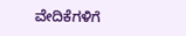ವೇದಿಕೆಗಳಿಗೆ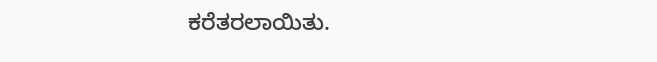ಕರೆತರಲಾಯಿತು.